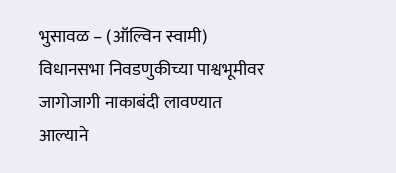भुसावळ – (ऑल्विन स्वामी) विधानसभा निवडणुकीच्या पाश्वभूमीवर जागोजागी नाकाबंदी लावण्यात आल्याने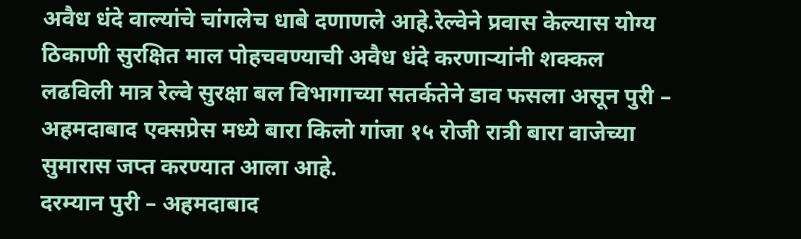अवैध धंदे वाल्यांचे चांगलेच धाबे दणाणले आहे.रेल्वेने प्रवास केल्यास योग्य ठिकाणी सुरक्षित माल पोहचवण्याची अवैध धंदे करणाऱ्यांनी शक्कल लढविली मात्र रेल्वे सुरक्षा बल विभागाच्या सतर्कतेने डाव फसला असून पुरी – अहमदाबाद एक्सप्रेस मध्ये बारा किलो गांजा १५ रोजी रात्री बारा वाजेच्या सुमारास जप्त करण्यात आला आहे.
दरम्यान पुरी – अहमदाबाद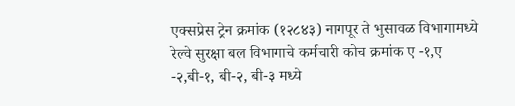एक्सप्रेस ट्रेन क्रमांक (१२८४३) नागपूर ते भुसावळ विभागामध्ये रेल्वे सुरक्षा बल विभागाचे कर्मचारी कोच क्रमांक ए -१,ए -२,बी-१, बी-२, बी-३ मध्ये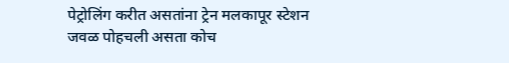पेट्रोलिंग करीत असतांना ट्रेन मलकापूर स्टेशन जवळ पोहचली असता कोच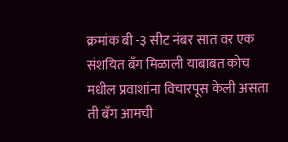क्रमांक बी -३ सीट नंबर सात वर एक संशयित बँग मिळाली याबाबत कोच मधील प्रवाशांना विचारपूस केली असता ती बँग आमची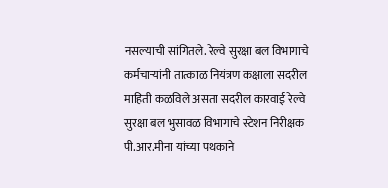नसल्याची सांगितले. रेल्वे सुरक्षा बल विभागाचे कर्मचाऱ्यांनी तात्काळ नियंत्रण कक्षाला सदरील माहिती कळविले असता सदरील कारवाई रेल्वे सुरक्षा बल भुसावळ विभागाचे स्टेशन निरीक्षक पी.आर.मीना यांच्या पथकाने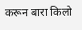करून बारा किलो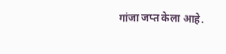गांजा जप्त केला आहे.